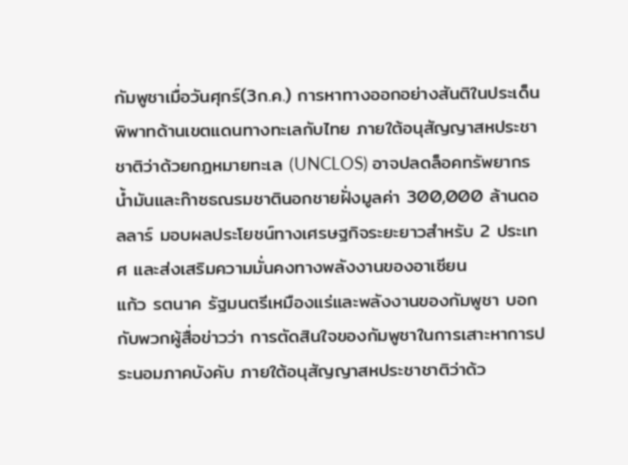กัมพูชาเมื่อวันศุกร์(3ก.ค.) การหาทางออกอย่างสันติในประเด็นพิพาทด้านเขตแดนทางทะเลกับไทย ภายใต้อนุสัญญาสหประชาชาติว่าด้วยกฎหมายทะเล (UNCLOS) อาจปลดล็อคทรัพยากรน้ำมันและก๊าซธณรมชาตินอกชายฝั่งมูลค่า 300,000 ล้านดอลลาร์ มอบผลประโยชน์ทางเศรษฐกิจระยะยาวสำหรับ 2 ประเทศ และส่งเสริมความมั่นคงทางพลังงานของอาเซียน
แก้ว รตนาค รัฐมนตรีเหมืองแร่และพลังงานของกัมพูชา บอกกับพวกผู้สื่อข่าวว่า การตัดสินใจของกัมพูชาในการเสาะหาการประนอมภาคบังคับ ภายใต้อนุสัญญาสหประชาชาติว่าด้ว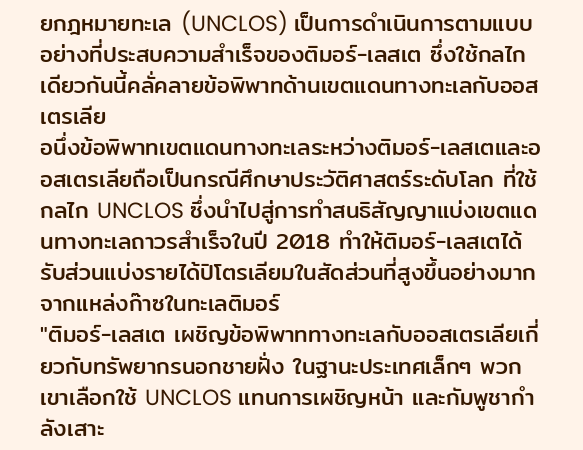ยกฎหมายทะเล (UNCLOS) เป็นการดำเนินการตามแบบอย่างที่ประสบความสำเร็จของติมอร์-เลสเต ซึ่งใช้กลไกเดียวกันนี้คลั่คลายข้อพิพาทด้านเขตแดนทางทะเลกับออสเตรเลีย
อนึ่งข้อพิพาทเขตแดนทางทะเลระหว่างติมอร์-เลสเตและออสเตรเลียถือเป็นกรณีศึกษาประวัติศาสตร์ระดับโลก ที่ใช้กลไก UNCLOS ซึ่งนำไปสู่การทำสนธิสัญญาแบ่งเขตแดนทางทะเลถาวรสำเร็จในปี 2018 ทำให้ติมอร์-เลสเตได้รับส่วนแบ่งรายได้ปิโตรเลียมในสัดส่วนที่สูงขึ้นอย่างมากจากแหล่งก๊าซในทะเลติมอร์
"ติมอร์-เลสเต เผชิญข้อพิพาททางทะเลกับออสเตรเลียเกี่ยวกับทรัพยากรนอกชายฝั่ง ในฐานะประเทศเล็กๆ พวกเขาเลือกใช้ UNCLOS แทนการเผชิญหน้า และกัมพูชากำลังเสาะ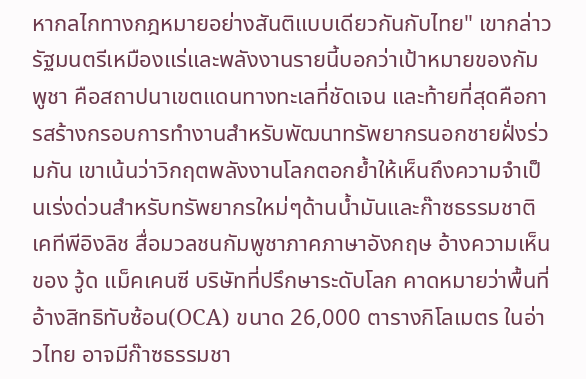หากลไกทางกฎหมายอย่างสันติแบบเดียวกันกับไทย" เขากล่าว
รัฐมนตรีเหมืองแร่และพลังงานรายนี้บอกว่าเป้าหมายของกัมพูชา คือสถาปนาเขตแดนทางทะเลที่ชัดเจน และท้ายที่สุดคือการสร้างกรอบการทำงานสำหรับพัฒนาทรัพยากรนอกชายฝั่งร่วมกัน เขาเน้นว่าวิกฤตพลังงานโลกตอกย้ำให้เห็นถึงความจำเป็นเร่งด่วนสำหรับทรัพยากรใหม่ๆด้านน้ำมันและก๊าซธรรมชาติ
เคทีพีอิงลิช สื่อมวลชนกัมพูชาภาคภาษาอังกฤษ อ้างความเห็นของ วู้ด แม็คเคนซี บริษัทที่ปรึกษาระดับโลก คาดหมายว่าพื้นที่อ้างสิทธิทับซ้อน(OCA) ขนาด 26,000 ตารางกิโลเมตร ในอ่าวไทย อาจมีก๊าซธรรมชา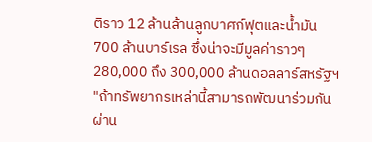ติราว 12 ล้านล้านลูกบาศก์ฟุตและน้ำมัน 700 ล้านบาร์เรล ซึ่งน่าจะมีมูลค่าราวๆ 280,000 ถึง 300,000 ล้านดอลลาร์สหรัฐฯ
"ถ้าทรัพยากรเหล่านี้สามารถพัฒนาร่วมกันผ่าน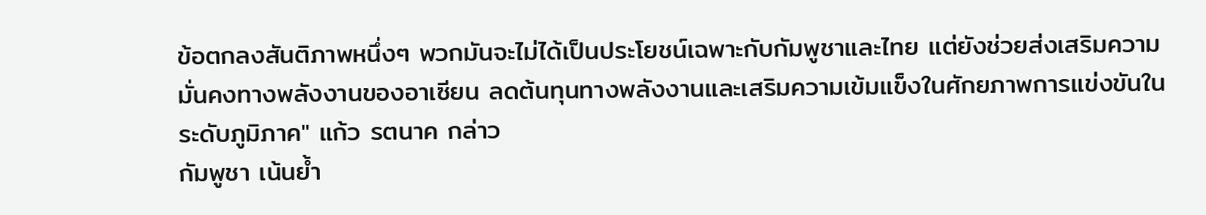ข้อตกลงสันติภาพหนึ่งๆ พวกมันจะไม่ได้เป็นประโยชน์เฉพาะกับกัมพูชาและไทย แต่ยังช่วยส่งเสริมความมั่นคงทางพลังงานของอาเซียน ลดต้นทุนทางพลังงานและเสริมความเข้มแข็งในศักยภาพการแข่งขันในระดับภูมิภาค" แก้ว รตนาค กล่าว
กัมพูชา เน้นย้ำ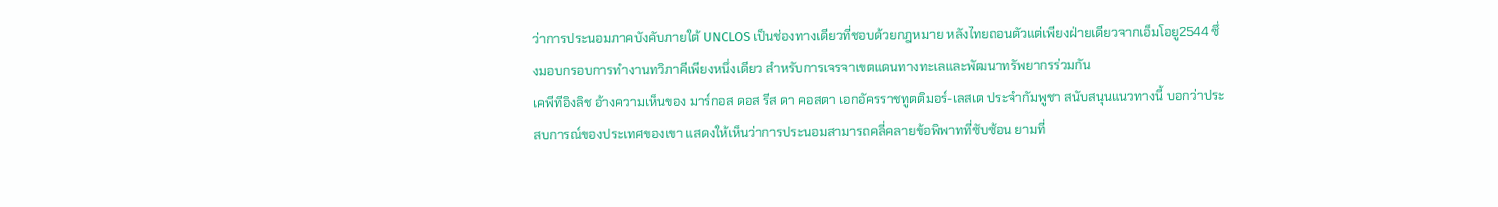ว่าการประนอมภาคบังคับภายใต้ UNCLOS เป็นช่องทางเดียวที่ชอบด้วยกฎหมาย หลังไทยถอนตัวแต่เพียงฝ่ายเดียวจากเอ็มโอยู2544 ซึ่งมอบกรอบการทำงานทวิภาคีเพียงหนึ่งเดียว สำหรับการเจรจาเขตแดนทางทะเลและพัฒนาทรัพยากรร่วมกัน
เคพีทีอิงลิช อ้างความเห็นของ มาร์กอส ดอส รีส ดา คอสตา เอกอัครราชทูตติมอร์-เลสเต ประจำกัมพูชา สนับสนุนแนวทางนี้ บอกว่าประสบการณ์ของประเทศของเขา แสดงให้เห็นว่าการประนอมสามารถคลี่คลายข้อพิพาทที่ซับซ้อน ยามที่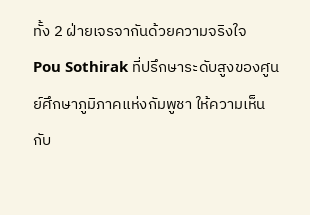ทั้ง 2 ฝ่ายเจรจากันด้วยความจริงใจ
Pou Sothirak ที่ปรึกษาระดับสูงของศูนย์ศึกษาภูมิภาคแห่งกัมพูชา ให้ความเห็นกับ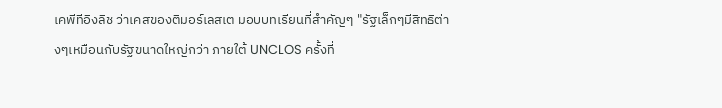เคพีทีอิงลิช ว่าเคสของติมอร์เลสเต มอบบทเรียนที่สำคัญๆ "รัฐเล็กๆมีสิทธิต่างๆเหมือนกับรัฐขนาดใหญ่กว่า ภายใต้ UNCLOS ครั้งที่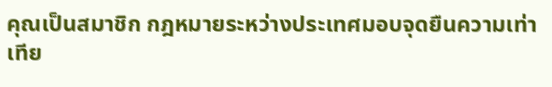คุณเป็นสมาชิก กฎหมายระหว่างประเทศมอบจุดยืนความเท่าเทีย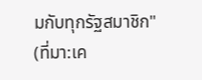มกับทุกรัฐสมาชิก"
(ที่มา:เค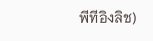พีทีอิงลิช)